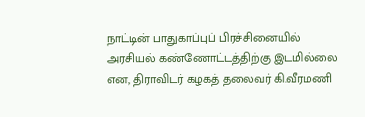நாட்டின் பாதுகாப்புப் பிரச்சினையில் அரசியல் கண்ணோட்டத்திற்கு இடமில்லை என, திராவிடர் கழகத் தலைவர் கி.வீரமணி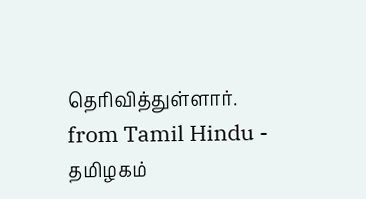தெரிவித்துள்ளார்.
from Tamil Hindu - தமிழகம்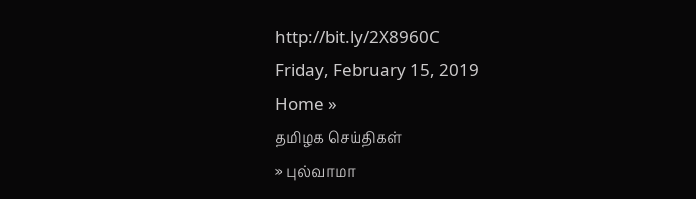http://bit.ly/2X8960C
Friday, February 15, 2019
Home »
தமிழக செய்திகள்
» புல்வாமா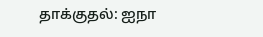தாக்குதல்: ஐநா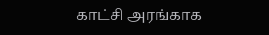காட்சி அரங்காக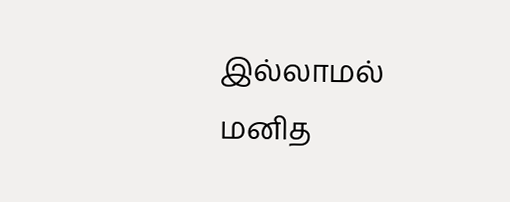இல்லாமல் மனித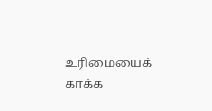உரிமையைக் காக்க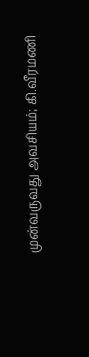முன்வருவது அவசியம்; கி.வீரமணி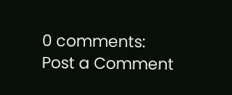0 comments:
Post a Comment